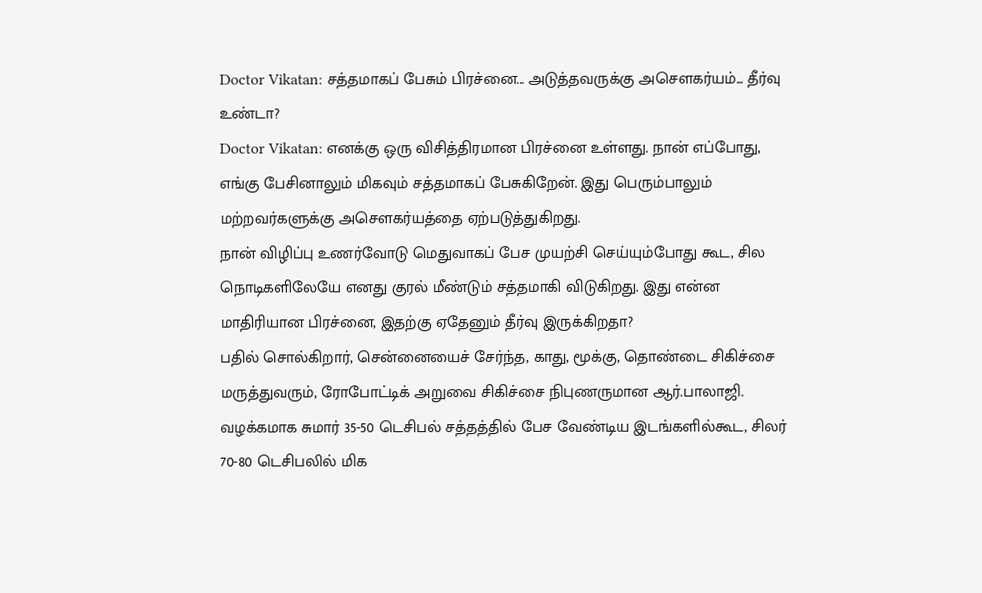Doctor Vikatan: சத்தமாகப் பேசும் பிரச்னை... அடுத்தவருக்கு அசௌகர்யம்... தீர்வு உண்டா?
Doctor Vikatan: எனக்கு ஒரு விசித்திரமான பிரச்னை உள்ளது. நான் எப்போது, எங்கு பேசினாலும் மிகவும் சத்தமாகப் பேசுகிறேன். இது பெரும்பாலும் மற்றவர்களுக்கு அசௌகர்யத்தை ஏற்படுத்துகிறது.
நான் விழிப்பு உணர்வோடு மெதுவாகப் பேச முயற்சி செய்யும்போது கூட, சில நொடிகளிலேயே எனது குரல் மீண்டும் சத்தமாகி விடுகிறது. இது என்ன மாதிரியான பிரச்னை, இதற்கு ஏதேனும் தீர்வு இருக்கிறதா?
பதில் சொல்கிறார், சென்னையைச் சேர்ந்த, காது, மூக்கு, தொண்டை சிகிச்சை மருத்துவரும், ரோபோட்டிக் அறுவை சிகிச்சை நிபுணருமான ஆர்.பாலாஜி.
வழக்கமாக சுமார் 35-50 டெசிபல் சத்தத்தில் பேச வேண்டிய இடங்களில்கூட, சிலர் 70-80 டெசிபலில் மிக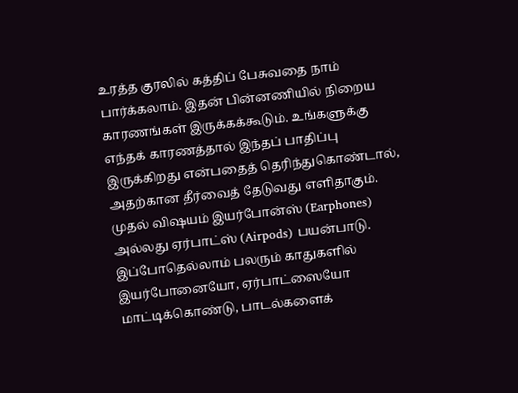உரத்த குரலில் கத்திப் பேசுவதை நாம் பார்க்கலாம். இதன் பின்னணியில் நிறைய காரணங்கள் இருக்கக்கூடும். உங்களுக்கு எந்தக் காரணத்தால் இந்தப் பாதிப்பு இருக்கிறது என்பதைத் தெரிந்துகொண்டால், அதற்கான தீர்வைத் தேடுவது எளிதாகும்.
முதல் விஷயம் இயர்போன்ஸ் (Earphones) அல்லது ஏர்பாட்ஸ் (Airpods) பயன்பாடு. இப்போதெல்லாம் பலரும் காதுகளில் இயர்போனையோ, ஏர்பாட்ஸையோ மாட்டிக்கொண்டு, பாடல்களைக்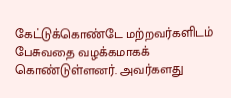கேட்டுக்கொண்டே மற்றவர்களிடம் பேசுவதை வழக்கமாகக் கொண்டுள்ளனர். அவர்களது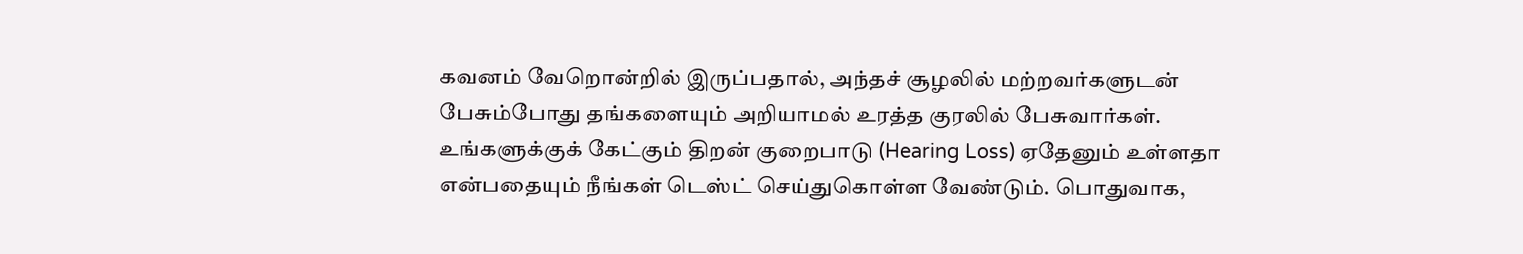கவனம் வேறொன்றில் இருப்பதால், அந்தச் சூழலில் மற்றவர்களுடன் பேசும்போது தங்களையும் அறியாமல் உரத்த குரலில் பேசுவார்கள்.
உங்களுக்குக் கேட்கும் திறன் குறைபாடு (Hearing Loss) ஏதேனும் உள்ளதா என்பதையும் நீங்கள் டெஸ்ட் செய்துகொள்ள வேண்டும். பொதுவாக,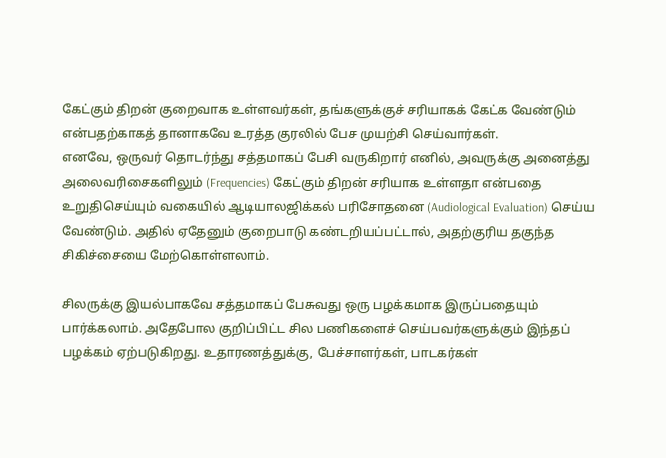கேட்கும் திறன் குறைவாக உள்ளவர்கள், தங்களுக்குச் சரியாகக் கேட்க வேண்டும் என்பதற்காகத் தானாகவே உரத்த குரலில் பேச முயற்சி செய்வார்கள்.
எனவே, ஒருவர் தொடர்ந்து சத்தமாகப் பேசி வருகிறார் எனில், அவருக்கு அனைத்து அலைவரிசைகளிலும் (Frequencies) கேட்கும் திறன் சரியாக உள்ளதா என்பதை உறுதிசெய்யும் வகையில் ஆடியாலஜிக்கல் பரிசோதனை (Audiological Evaluation) செய்ய வேண்டும். அதில் ஏதேனும் குறைபாடு கண்டறியப்பட்டால், அதற்குரிய தகுந்த சிகிச்சையை மேற்கொள்ளலாம்.

சிலருக்கு இயல்பாகவே சத்தமாகப் பேசுவது ஒரு பழக்கமாக இருப்பதையும் பார்க்கலாம். அதேபோல குறிப்பிட்ட சில பணிகளைச் செய்பவர்களுக்கும் இந்தப் பழக்கம் ஏற்படுகிறது. உதாரணத்துக்கு, பேச்சாளர்கள், பாடகர்கள்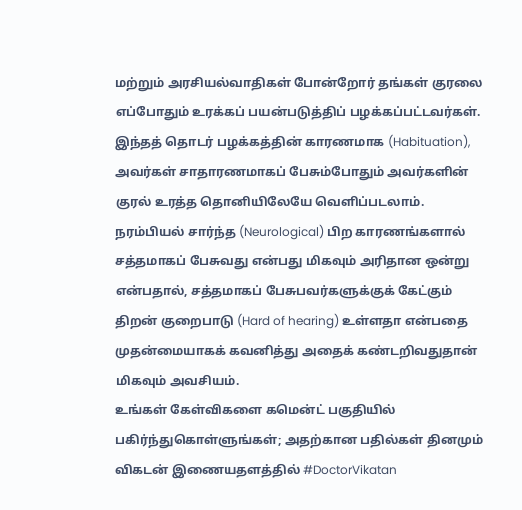மற்றும் அரசியல்வாதிகள் போன்றோர் தங்கள் குரலை எப்போதும் உரக்கப் பயன்படுத்திப் பழக்கப்பட்டவர்கள்.
இந்தத் தொடர் பழக்கத்தின் காரணமாக (Habituation), அவர்கள் சாதாரணமாகப் பேசும்போதும் அவர்களின் குரல் உரத்த தொனியிலேயே வெளிப்படலாம்.
நரம்பியல் சார்ந்த (Neurological) பிற காரணங்களால் சத்தமாகப் பேசுவது என்பது மிகவும் அரிதான ஒன்று என்பதால், சத்தமாகப் பேசுபவர்களுக்குக் கேட்கும் திறன் குறைபாடு (Hard of hearing) உள்ளதா என்பதை முதன்மையாகக் கவனித்து அதைக் கண்டறிவதுதான் மிகவும் அவசியம்.
உங்கள் கேள்விகளை கமென்ட் பகுதியில் பகிர்ந்துகொள்ளுங்கள்; அதற்கான பதில்கள் தினமும் விகடன் இணையதளத்தில் #DoctorVikatan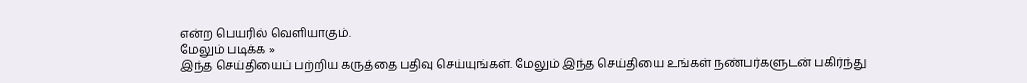என்ற பெயரில் வெளியாகும்.
மேலும் படிக்க »
இந்த செய்தியைப் பற்றிய கருத்தை பதிவு செய்யுங்கள். மேலும் இந்த செய்தியை உங்கள் நண்பர்களுடன் பகிர்ந்து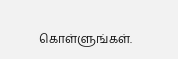கொள்ளுங்கள்.